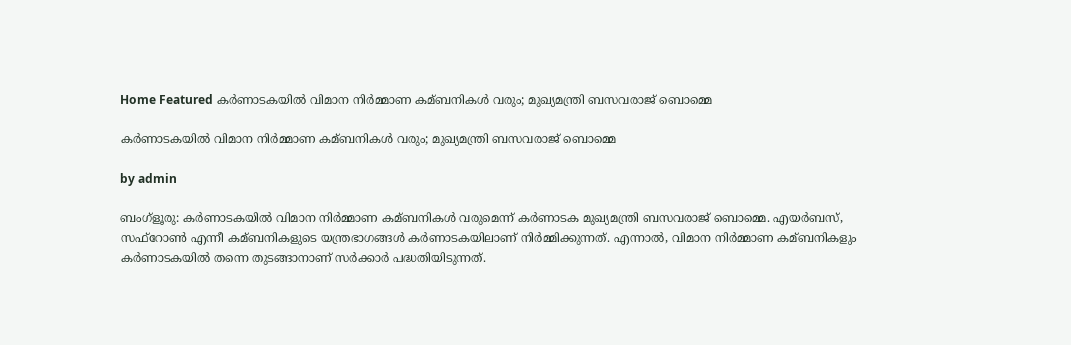Home Featured കര്‍ണാടകയില്‍ വിമാന നിര്‍മ്മാണ കമ്ബനികള്‍ വരും; മുഖ്യമന്ത്രി ബസവരാജ് ബൊമ്മെ

കര്‍ണാടകയില്‍ വിമാന നിര്‍മ്മാണ കമ്ബനികള്‍ വരും; മുഖ്യമന്ത്രി ബസവരാജ് ബൊമ്മെ

by admin

ബംഗ്‌ളൂരു: കര്‍ണാടകയില്‍ വിമാന നിര്‍മ്മാണ കമ്ബനികള്‍ വരുമെന്ന് കര്‍ണാടക മുഖ്യമന്ത്രി ബസവരാജ് ബൊമ്മെ. എയര്‍ബസ്, സഫ്‌റോണ്‍ എന്നീ കമ്ബനികളുടെ യന്ത്രഭാഗങ്ങള്‍ കര്‍ണാടകയിലാണ് നിര്‍മ്മിക്കുന്നത്. എന്നാല്‍, വിമാന നിര്‍മ്മാണ കമ്ബനികളും കര്‍ണാടകയില്‍ തന്നെ തുടങ്ങാനാണ് സര്‍ക്കാര്‍ പദ്ധതിയിടുന്നത്.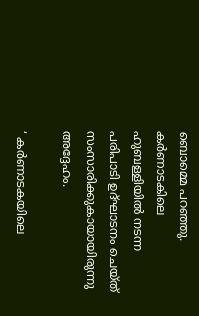ബൊമ്മെ പറഞ്ഞു. കര്‍ണാടകിലെ ഹുബള്ളിയില്‍ നടന്ന പരിപാടി ഉദ്ഘാടനം ചെയ്ത് സംസാരിക്കുകായായിരുന്നു അദ്ദേഹം.

‘ കര്‍ണാടകയിലെ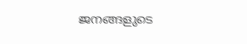ജനങ്ങളുടെ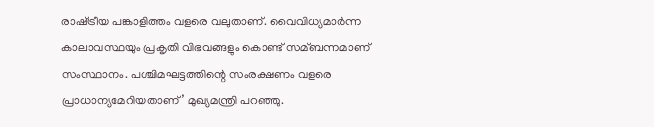രാഷ്‌ട്രീയ പങ്കാളിത്തം വളരെ വലുതാണ്. വൈവിധ്യമാര്‍ന്ന കാലാവസ്ഥയും പ്രകൃതി വിഭവങ്ങളും കൊണ്ട് സമ്ബന്നമാണ് സംസ്ഥാനം. പശ്ചിമഘട്ടത്തിന്റെ സംരക്ഷണം വളരെ പ്രാധാന്യമേറിയതാണ്’ മുഖ്യമന്ത്രി പറഞ്ഞു.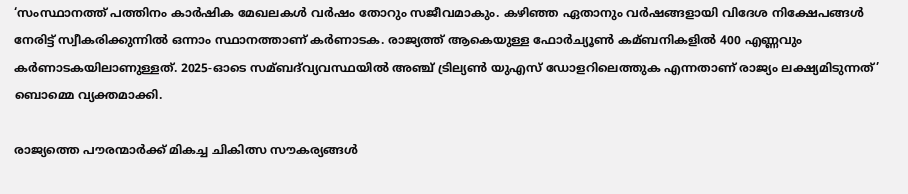‘സംസ്ഥാനത്ത് പത്തിനം കാര്‍ഷിക മേഖലകള്‍ വര്‍ഷം തോറും സജീവമാകും. കഴിഞ്ഞ ഏതാനും വര്‍ഷങ്ങളായി വിദേശ നിക്ഷേപങ്ങള്‍ നേരിട്ട് സ്വീകരിക്കുന്നില്‍ ഒന്നാം സ്ഥാനത്താണ് കര്‍ണാടക. രാജ്യത്ത് ആകെയുള്ള ഫോര്‍ച്യൂണ്‍ കമ്ബനികളില്‍ 400 എണ്ണവും കര്‍ണാടകയിലാണുള്ളത്. 2025-ഓടെ സമ്ബദ്‌വ്യവസ്ഥയില്‍ അഞ്ച് ട്രില്യണ്‍ യുഎസ് ഡോളറിലെത്തുക എന്നതാണ് രാജ്യം ലക്ഷ്യമിടുന്നത്’ ബൊമ്മെ വ്യക്തമാക്കി.

രാജ്യത്തെ പൗരന്മാര്‍ക്ക് മികച്ച ചികിത്സ സൗകര്യങ്ങള്‍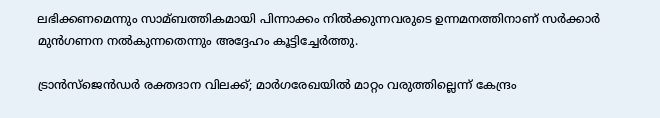ലഭിക്കണമെന്നും സാമ്ബത്തികമായി പിന്നാക്കം നില്‍ക്കുന്നവരുടെ ഉന്നമനത്തിനാണ് സര്‍ക്കാര്‍ മുന്‍ഗണന നല്‍കുന്നതെന്നും അദ്ദേഹം കൂട്ടിച്ചേര്‍ത്തു.

ട്രാന്‍സ്ജെന്‍ഡര്‍ രക്തദാന വിലക്ക്; മാര്‍ഗരേഖയില്‍ മാറ്റം വരുത്തില്ലെന്ന് കേന്ദ്രം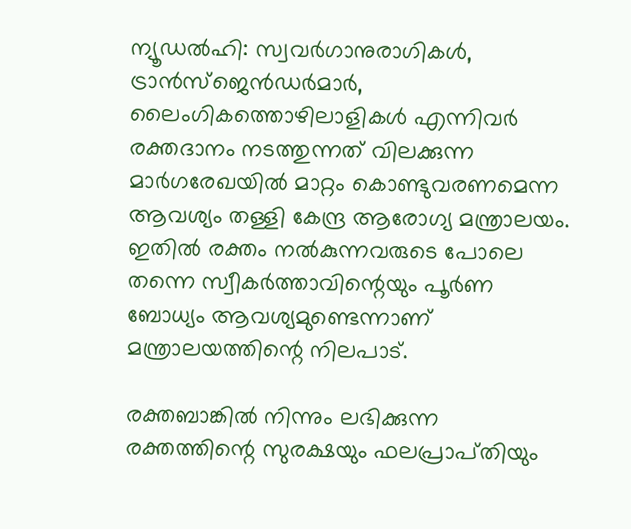ന്യൂഡല്‍ഹി: സ്വവര്‍ഗാനുരാഗികള്‍, ട്രാന്‍സ്ജെന്‍ഡര്‍മാര്‍, ലൈംഗികത്തൊഴിലാളികള്‍ എന്നിവര്‍ രക്തദാനം നടത്തുന്നത് വിലക്കുന്ന മാര്‍ഗരേഖയില്‍ മാറ്റം കൊണ്ടുവരണമെന്ന ആവശ്യം തള്ളി കേന്ദ്ര ആരോഗ്യ മന്ത്രാലയം. ഇതില്‍ രക്തം നല്‍കുന്നവരുടെ പോലെ തന്നെ സ്വീകര്‍ത്താവിന്റെയും പൂര്‍ണ ബോധ്യം ആവശ്യമുണ്ടെന്നാണ് മന്ത്രാലയത്തിന്റെ നിലപാട്.

രക്തബാങ്കില്‍ നിന്നും ലഭിക്കുന്ന രക്തത്തിന്റെ സുരക്ഷയും ഫലപ്രാപ്‌തിയും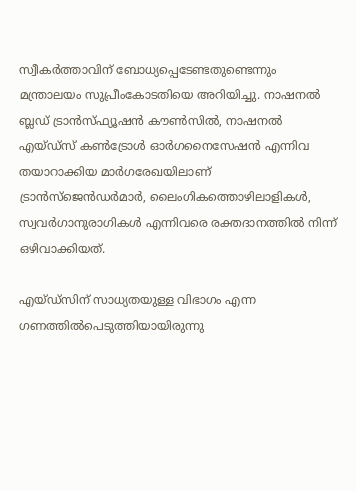സ്വീകര്‍ത്താവിന് ബോധ്യപ്പെടേണ്ടതുണ്ടെന്നും മന്ത്രാലയം സുപ്രീംകോടതിയെ അറിയിച്ചു. നാഷനല്‍ ബ്ലഡ് ട്രാന്‍സ്ഫ്യൂഷന്‍ കൗണ്‍സില്‍, നാഷനല്‍ എയ്ഡ്സ് കണ്‍ട്രോള്‍ ഓര്‍ഗനൈസേഷന്‍ എന്നിവ തയാറാക്കിയ മാര്‍ഗരേഖയിലാണ് ട്രാന്‍സ്ജെന്‍ഡര്‍മാര്‍, ലൈംഗികത്തൊഴിലാളികള്‍, സ്വവര്‍ഗാനുരാഗികള്‍ എന്നിവരെ രക്തദാനത്തില്‍ നിന്ന് ഒഴിവാക്കിയത്.

എയ്ഡ്സിന് സാധ്യതയുള്ള വിഭാഗം എന്ന ഗണത്തില്‍പെടുത്തിയായിരുന്നു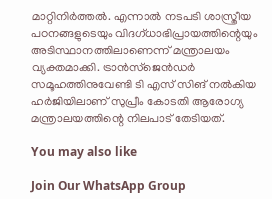മാറ്റിനിര്‍ത്തല്‍. എന്നാല്‍ നടപടി ശാസ്ത്രീയ പഠനങ്ങളുടെയും വിദഗ്ധാഭിപ്രായത്തിന്റെയും അടിസ്ഥാനത്തിലാണെന്ന് മന്ത്രാലയം വ്യക്തമാക്കി. ട്രാന്‍സ്ജെന്‍ഡര്‍ സമൂഹത്തിനുവേണ്ടി ടി എസ്‌ സിങ് നല്‍കിയ ഹര്‍ജിയിലാണ് സുപ്രീം കോടതി ആരോഗ്യ മന്ത്രാലയത്തിന്റെ നിലപാട് തേടിയത്.

You may also like

Join Our WhatsApp Group